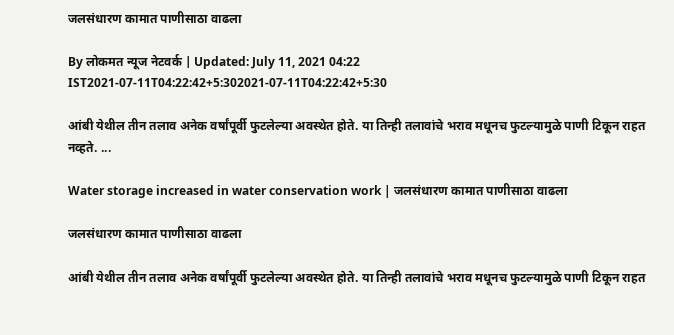जलसंधारण कामात पाणीसाठा वाढला

By लोकमत न्यूज नेटवर्क | Updated: July 11, 2021 04:22 IST2021-07-11T04:22:42+5:302021-07-11T04:22:42+5:30

आंबी येथील तीन तलाव अनेक वर्षांपूर्वी फुटलेल्या अवस्थेत होते. या तिन्ही तलावांचे भराव मधूनच फुटल्यामुळे पाणी टिकून राहत नव्हते. ...

Water storage increased in water conservation work | जलसंधारण कामात पाणीसाठा वाढला

जलसंधारण कामात पाणीसाठा वाढला

आंबी येथील तीन तलाव अनेक वर्षांपूर्वी फुटलेल्या अवस्थेत होते. या तिन्ही तलावांचे भराव मधूनच फुटल्यामुळे पाणी टिकून राहत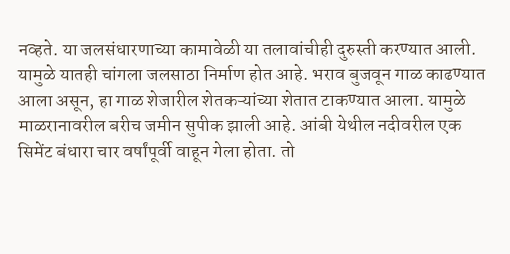नव्हते. या जलसंधारणाच्या कामावेळी या तलावांचीही दुरुस्ती करण्यात आली. यामुळे यातही चांगला जलसाठा निर्माण होत आहे. भराव बुजवून गाळ काढण्यात आला असून, हा गाळ शेजारील शेतकऱ्यांच्या शेतात टाकण्यात आला. यामुळे माळरानावरील बरीच जमीन सुपीक झाली आहे. आंबी येथील नदीवरील एक सिमेंट बंधारा चार वर्षांपूर्वी वाहून गेला होता. तो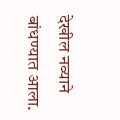देखील नव्याने बांधण्यात आला.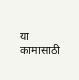या कामासाठी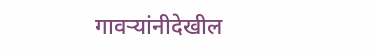गावऱ्यांनीदेखील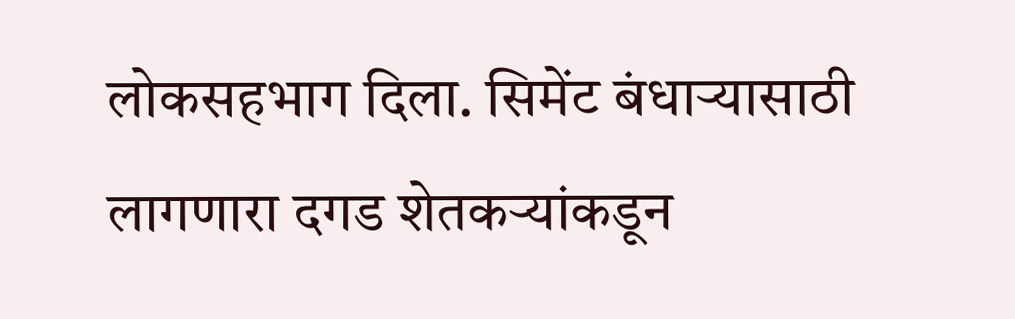लोकसहभाग दिला. सिमेंट बंधाऱ्यासाठी लागणारा दगड शेतकऱ्यांकडून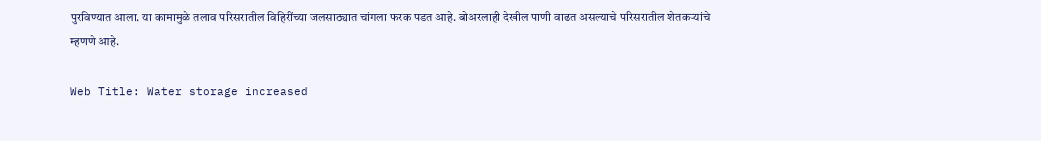पुरविण्यात आला. या कामामुळे तलाव परिसरातील विहिरींच्या जलसाठ्यात चांगला फरक पडत आहे. बोअरलाही देखील पाणी वाढत असल्याचे परिसरातील शेतकऱ्यांचे म्हणणे आहे.

Web Title: Water storage increased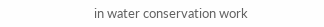in water conservation work